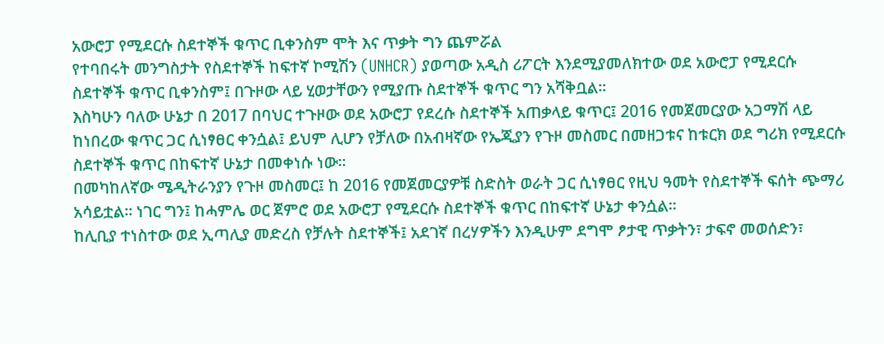አውሮፓ የሚደርሱ ስደተኞች ቁጥር ቢቀንስም ሞት እና ጥቃት ግን ጨምሯል
የተባበሩት መንግስታት የስደተኞች ከፍተኛ ኮሚሽን (UNHCR) ያወጣው አዲስ ሪፖርት እንደሚያመለክተው ወደ አውሮፓ የሚደርሱ ስደተኞች ቁጥር ቢቀንስም፤ በጉዞው ላይ ሂወታቸውን የሚያጡ ስደተኞች ቁጥር ግን አሻቅቧል፡፡
እስካሁን ባለው ሁኔታ በ 2017 በባህር ተጉዞው ወደ አውሮፓ የደረሱ ስደተኞች አጠቃላይ ቁጥር፤ 2016 የመጀመርያው አጋማሽ ላይ ከነበረው ቁጥር ጋር ሲነፃፀር ቀንሷል፤ ይህም ሊሆን የቻለው በአብዛኛው የኤጂያን የጉዞ መስመር በመዘጋቱና ከቱርክ ወደ ግሪክ የሚደርሱ ስደተኞች ቁጥር በከፍተኛ ሁኔታ በመቀነሱ ነው፡፡
በመካከለኛው ሜዲትራንያን የጉዞ መስመር፤ ከ 2016 የመጀመርያዎቹ ስድስት ወራት ጋር ሲነፃፀር የዚህ ዓመት የስደተኞች ፍሰት ጭማሪ አሳይቷል፡፡ ነገር ግን፤ ከሓምሌ ወር ጀምሮ ወደ አውሮፓ የሚደርሱ ስደተኞች ቁጥር በከፍተኛ ሁኔታ ቀንሷል፡፡
ከሊቢያ ተነስተው ወደ ኢጣሊያ መድረስ የቻሉት ስደተኞች፤ አደገኛ በረሃዎችን እንዲሁም ደግሞ ፆታዊ ጥቃትን፣ ታፍኖ መወሰድን፣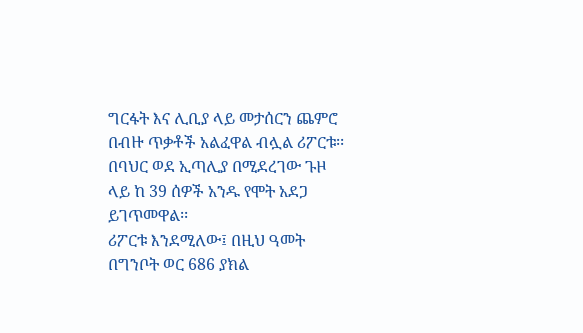ግርፋት እና ሊቢያ ላይ መታሰርን ጨምሮ በብዙ ጥቃቶች አልፈዋል ብሏል ሪፖርቱ፡፡ በባህር ወደ ኢጣሊያ በሚደረገው ጉዞ ላይ ከ 39 ሰዎች አንዱ የሞት አደጋ ይገጥመዋል፡፡
ሪፖርቱ እንደሚለው፤ በዚህ ዓመት በግንቦት ወር 686 ያክል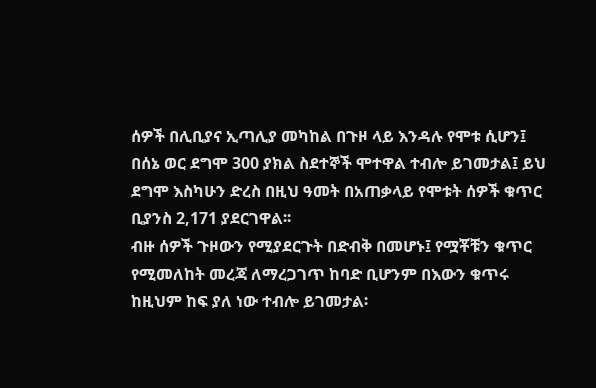ሰዎች በሊቢያና ኢጣሊያ መካከል በጉዞ ላይ እንዳሉ የሞቱ ሲሆን፤ በሰኔ ወር ደግሞ 300 ያክል ስደተኞች ሞተዋል ተብሎ ይገመታል፤ ይህ ደግሞ እስካሁን ድረስ በዚህ ዓመት በአጠቃላይ የሞቱት ሰዎች ቁጥር ቢያንስ 2,171 ያደርገዋል፡፡
ብዙ ሰዎች ጉዞውን የሚያደርጉት በድብቅ በመሆኑ፤ የሟቾቹን ቁጥር የሚመለከት መረጃ ለማረጋገጥ ከባድ ቢሆንም በእውን ቁጥሩ ከዚህም ከፍ ያለ ነው ተብሎ ይገመታል፡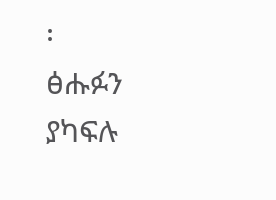፡
ፅሑፉን ያካፍሉ